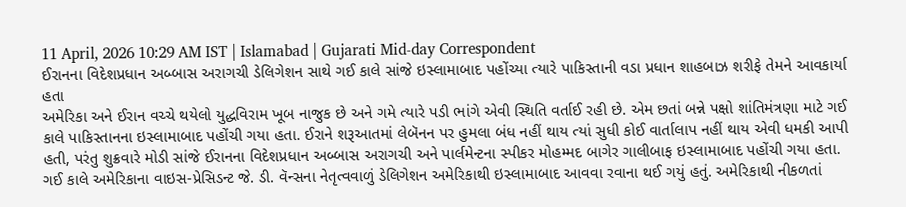11 April, 2026 10:29 AM IST | Islamabad | Gujarati Mid-day Correspondent
ઈરાનના વિદેશપ્રધાન અબ્બાસ અરાગચી ડેલિગેશન સાથે ગઈ કાલે સાંજે ઇસ્લામાબાદ પહોંચ્યા ત્યારે પાકિસ્તાની વડા પ્રધાન શાહબાઝ શરીફે તેમને આવકાર્યા હતા
અમેરિકા અને ઈરાન વચ્ચે થયેલો યુદ્ધવિરામ ખૂબ નાજુક છે અને ગમે ત્યારે પડી ભાંગે એવી સ્થિતિ વર્તાઈ રહી છે. એમ છતાં બન્ને પક્ષો શાંતિમંત્રણા માટે ગઈ કાલે પાકિસ્તાનના ઇસ્લામાબાદ પહોંચી ગયા હતા. ઈરાને શરૂઆતમાં લેબૅનન પર હુમલા બંધ નહીં થાય ત્યાં સુધી કોઈ વાર્તાલાપ નહીં થાય એવી ધમકી આપી હતી, પરંતુ શુક્રવારે મોડી સાંજે ઈરાનના વિદેશપ્રધાન અબ્બાસ અરાગચી અને પાર્લમેન્ટના સ્પીકર મોહમ્મદ બાગેર ગાલીબાફ ઇસ્લામાબાદ પહોંચી ગયા હતા.
ગઈ કાલે અમેરિકાના વાઇસ-પ્રેસિડન્ટ જે. ડી. વૅન્સના નેતૃત્વવાળું ડેલિગેશન અમેરિકાથી ઇસ્લામાબાદ આવવા રવાના થઈ ગયું હતું. અમેરિકાથી નીકળતાં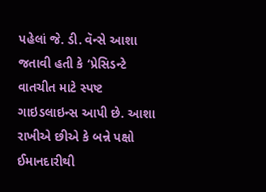પહેલાં જે. ડી. વૅન્સે આશા જતાવી હતી કે ‘પ્રેસિડન્ટે વાતચીત માટે સ્પષ્ટ ગાઇડલાઇન્સ આપી છે. આશા રાખીએ છીએ કે બન્ને પક્ષો ઈમાનદારીથી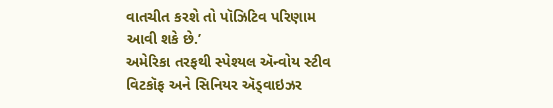વાતચીત કરશે તો પૉઝિટિવ પરિણામ આવી શકે છે.’
અમેરિકા તરફથી સ્પેશ્યલ ઍન્વોય સ્ટીવ વિટકૉફ અને સિનિયર ઍડ્વાઇઝર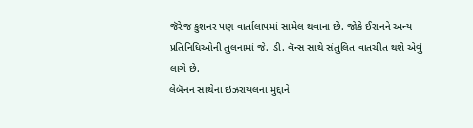જૅરેજ કુશનર પણ વાર્તાલાપમાં સામેલ થવાના છે. જોકે ઈરાનને અન્ય પ્રતિનિધિઓની તુલનામાં જે. ડી. વૅન્સ સાથે સંતુલિત વાતચીત થશે એવું લાગે છે.
લેબૅનન સાથેના ઇઝરાયલના મુદ્દાને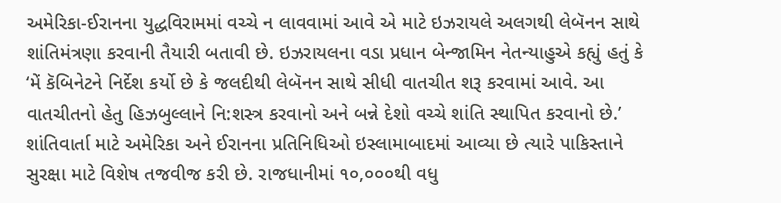અમેરિકા-ઈરાનના યુદ્ધવિરામમાં વચ્ચે ન લાવવામાં આવે એ માટે ઇઝરાયલે અલગથી લેબૅનન સાથે શાંતિમંત્રણા કરવાની તૈયારી બતાવી છે. ઇઝરાયલના વડા પ્રધાન બેન્જામિન નેતન્યાહુએ કહ્યું હતું કે ‘મેં કૅબિનેટને નિર્દેશ કર્યો છે કે જલદીથી લેબૅનન સાથે સીધી વાતચીત શરૂ કરવામાં આવે. આ વાતચીતનો હેતુ હિઝબુલ્લાને નિ:શસ્ત્ર કરવાનો અને બન્ને દેશો વચ્ચે શાંતિ સ્થાપિત કરવાનો છે.’
શાંતિવાર્તા માટે અમેરિકા અને ઈરાનના પ્રતિનિધિઓ ઇસ્લામાબાદમાં આવ્યા છે ત્યારે પાકિસ્તાને સુરક્ષા માટે વિશેષ તજવીજ કરી છે. રાજધાનીમાં ૧૦,૦૦૦થી વધુ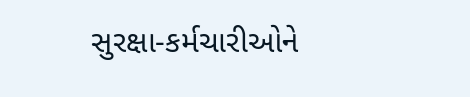સુરક્ષા-કર્મચારીઓને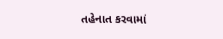તહેનાત કરવામાં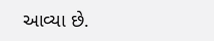આવ્યા છે.